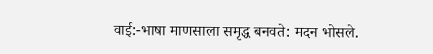वाई:-भाषा माणसाला समृद्ध बनवते: मदन भोसले.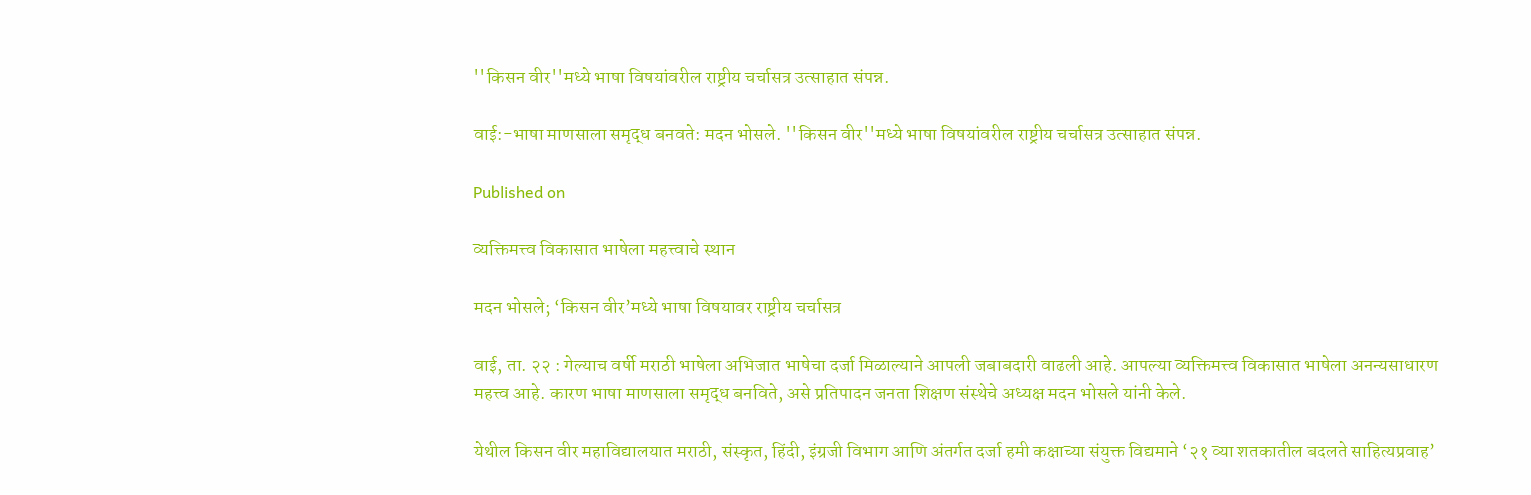''किसन वीर''मध्ये भाषा विषयांवरील राष्ट्रीय चर्चासत्र उत्साहात संपन्न.

वाई:-भाषा माणसाला समृद्ध बनवते: मदन भोसले. ''किसन वीर''मध्ये भाषा विषयांवरील राष्ट्रीय चर्चासत्र उत्साहात संपन्न.

Published on

व्यक्तिमत्त्व विकासात भाषेला महत्त्वाचे स्थान

मदन भोसले; ‘किसन वीर’मध्ये भाषा विषयावर राष्ट्रीय चर्चासत्र

वाई, ता. २२ : गेल्याच वर्षी मराठी भाषेला अभिजात भाषेचा दर्जा मिळाल्याने आपली जबाबदारी वाढली आहे. आपल्या व्यक्तिमत्त्व विकासात भाषेला अनन्यसाधारण महत्त्व आहे. कारण भाषा माणसाला समृद्ध बनविते, असे प्रतिपादन जनता शिक्षण संस्थेचे अध्यक्ष मदन भोसले यांनी केले.

येथील किसन वीर महाविद्यालयात मराठी, संस्कृत, हिंदी, इंग्रजी विभाग आणि अंतर्गत दर्जा हमी कक्षाच्या संयुक्त विद्यमाने ‘२१ व्या शतकातील बदलते साहित्यप्रवाह’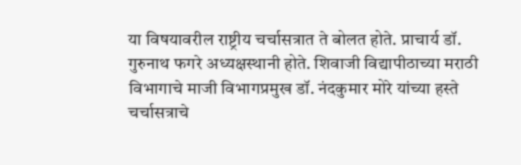या विषयावरील राष्ट्रीय चर्चासत्रात ते बोलत होते. प्राचार्य डॉ. गुरुनाथ फगरे अध्यक्षस्थानी होते. शिवाजी विद्यापीठाच्या मराठी विभागाचे माजी विभागप्रमुख डॉ. नंदकुमार मोरे यांच्या हस्ते चर्चासत्राचे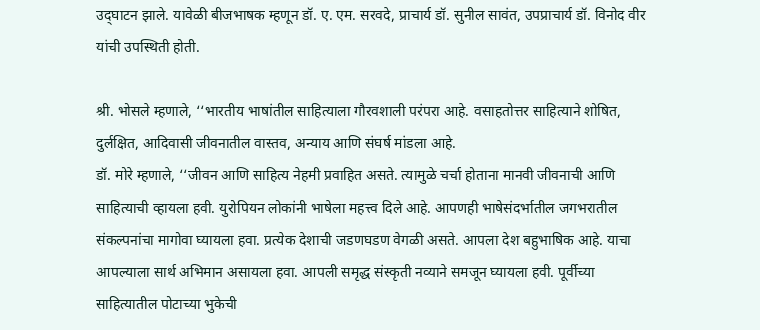उद्‌घाटन झाले. यावेळी बीजभाषक म्हणून डॉ. ए. एम. सरवदे, प्राचार्य डॉ. सुनील सावंत, उपप्राचार्य डॉ. विनोद वीर यांची उपस्थिती होती.

श्री. भोसले म्हणाले, ‘‘भारतीय भाषांतील साहित्याला गौरवशाली परंपरा आहे. वसाहतोत्तर साहित्याने शोषित, दुर्लक्षित, आदिवासी जीवनातील वास्तव, अन्याय आणि संघर्ष मांडला आहे.
डॉ. मोरे म्हणाले, ‘‘जीवन आणि साहित्य नेहमी प्रवाहित असते. त्यामुळे चर्चा होताना मानवी जीवनाची आणि साहित्याची व्हायला हवी. युरोपियन लोकांनी भाषेला महत्त्व दिले आहे. आपणही भाषेसंदर्भातील जगभरातील संकल्पनांचा मागोवा घ्यायला हवा. प्रत्येक देशाची जडणघडण वेगळी असते. आपला देश बहुभाषिक आहे. याचा आपल्याला सार्थ अभिमान असायला हवा. आपली समृद्ध संस्कृती नव्याने समजून घ्यायला हवी. पूर्वीच्या साहित्यातील पोटाच्या भुकेची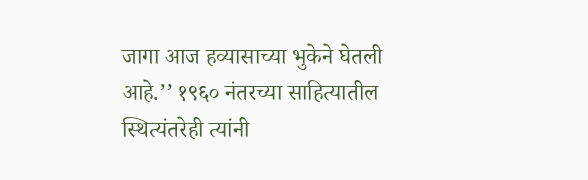जागा आज हव्यासाच्या भुकेने घेतली आहे.’’ १९६० नंतरच्या साहित्यातील स्थित्यंतरेही त्यांनी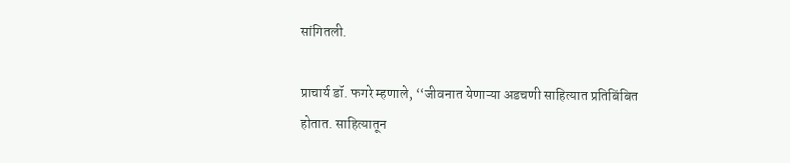सांगितली.

प्राचार्य डॉ. फगरे म्हणाले, ‘‘जीवनात येणाऱ्या अडचणी साहित्यात प्रतिबिंबित होतात. साहित्यातून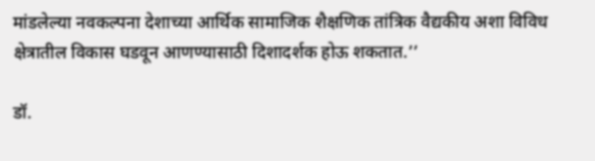मांडलेल्या नवकल्पना देशाच्या आर्थिक सामाजिक शैक्षणिक तांत्रिक वैद्यकीय अशा विविध क्षेत्रातील विकास घडवून आणण्यासाठी दिशादर्शक होऊ शकतात.’’

डॉ.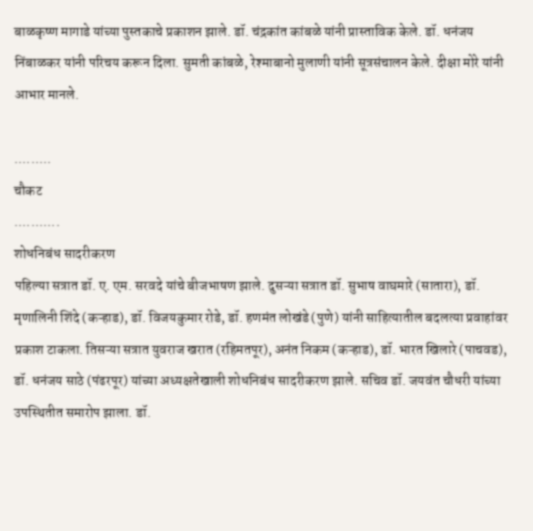बाळकृष्ण मागाडे यांच्या पुस्तकाचे प्रकाशन झाले. डॉ. चंद्रकांत कांबळे यांनी प्रास्ताविक केले. डॉ. धनंजय निंबाळकर यांनी परिचय करून दिला. सुमती कांबळे, रेश्माबानो मुलाणी यांनी सूत्रसंचालन केले. दीक्षा मोरे यांनी आभार मानले.

.........
चौकट
...........
शोधनिबंध सादरीकरण
पहिल्या सत्रात डॉ. ए. एम. सरवदे यांचे बीजभाषण झाले. दुसऱ्या सत्रात डॉ. सुभाष वाघमारे (सातारा), डॉ. मृणालिनी शिंदे (कऱ्हाड), डॉ. विजयकुमार रोडे, डॉ. हणमंत लोखंडे (पुणे) यांनी साहित्यातील बदलत्या प्रवाहांवर प्रकाश टाकला. तिसऱ्या सत्रात युवराज खरात (रहिमतपूर), अनंत निकम (कऱ्हाड), डॉ. भारत खिलारे (पाचवड), डॉ. धनंजय साठे (पंढरपूर) यांच्या अध्यक्षतेखाली शोधनिबंध सादरीकरण झाले. सचिव डॉ. जयवंत चौधरी यांच्या उपस्थितीत समारोप झाला. डॉ.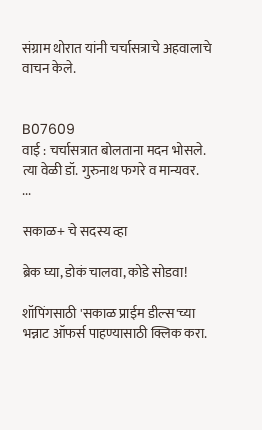संग्राम थोरात यांनी चर्चासत्राचे अहवालाचे वाचन केले.


B07609
वाई : चर्चासत्रात बोलताना मदन भोसले. त्या वेळी डॉ. गुरुनाथ फगरे व मान्यवर.
...

सकाळ+ चे सदस्य व्हा

ब्रेक घ्या, डोकं चालवा, कोडे सोडवा!

शॉपिंगसाठी 'सकाळ प्राईम डील्स'च्या भन्नाट ऑफर्स पाहण्यासाठी क्लिक करा.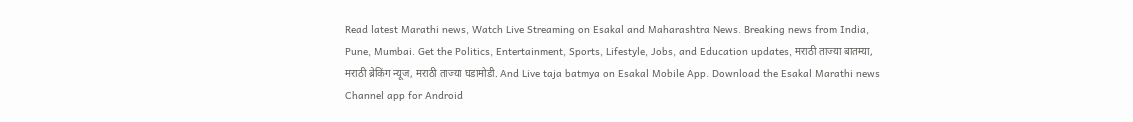Read latest Marathi news, Watch Live Streaming on Esakal and Maharashtra News. Breaking news from India, Pune, Mumbai. Get the Politics, Entertainment, Sports, Lifestyle, Jobs, and Education updates, मराठी ताज्या बातम्या, मराठी ब्रेकिंग न्यूज, मराठी ताज्या घडामोडी. And Live taja batmya on Esakal Mobile App. Download the Esakal Marathi news Channel app for Android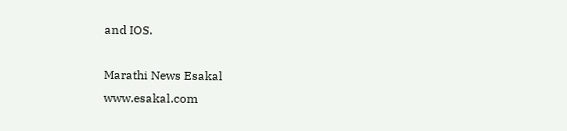and IOS.

Marathi News Esakal
www.esakal.com